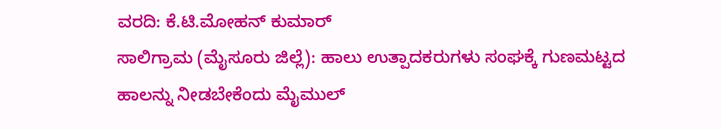ವರದಿ: ಕೆ.ಟಿ.ಮೋಹನ್ ಕುಮಾರ್
ಸಾಲಿಗ್ರಾಮ (ಮೈಸೂರು ಜಿಲ್ಲೆ): ಹಾಲು ಉತ್ಪಾದಕರುಗಳು ಸಂಘಕ್ಕೆ ಗುಣಮಟ್ಟದ ಹಾಲನ್ನು ನೀಡಬೇಕೆಂದು ಮೈಮುಲ್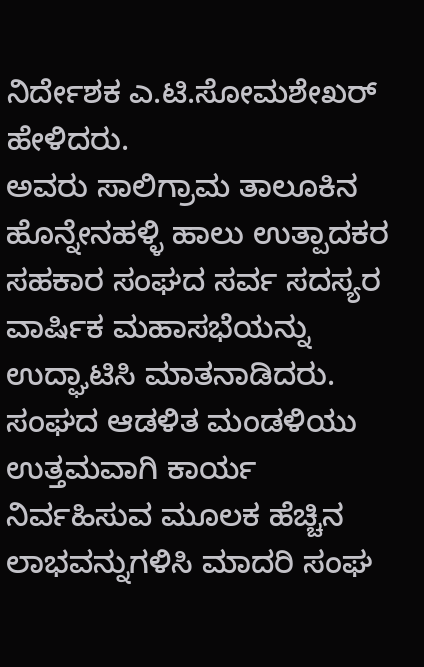ನಿರ್ದೇಶಕ ಎ.ಟಿ.ಸೋಮಶೇಖರ್ ಹೇಳಿದರು.
ಅವರು ಸಾಲಿಗ್ರಾಮ ತಾಲೂಕಿನ ಹೊನ್ನೇನಹಳ್ಳಿ ಹಾಲು ಉತ್ಪಾದಕರ ಸಹಕಾರ ಸಂಘದ ಸರ್ವ ಸದಸ್ಯರ ವಾರ್ಷಿಕ ಮಹಾಸಭೆಯನ್ನು ಉದ್ಘಾಟಿಸಿ ಮಾತನಾಡಿದರು.
ಸಂಘದ ಆಡಳಿತ ಮಂಡಳಿಯು ಉತ್ತಮವಾಗಿ ಕಾರ್ಯ ನಿರ್ವಹಿಸುವ ಮೂಲಕ ಹೆಚ್ಚಿನ ಲಾಭವನ್ನುಗಳಿಸಿ ಮಾದರಿ ಸಂಘ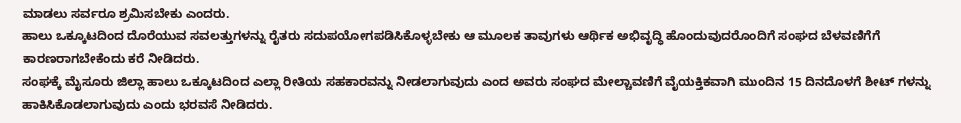ಮಾಡಲು ಸರ್ವರೂ ಶ್ರಮಿಸಬೇಕು ಎಂದರು.
ಹಾಲು ಒಕ್ಕೂಟದಿಂದ ದೊರೆಯುವ ಸವಲತ್ತುಗಳನ್ನು ರೈತರು ಸದುಪಯೋಗಪಡಿಸಿಕೊಳ್ಳಬೇಕು ಆ ಮೂಲಕ ತಾವುಗಳು ಆರ್ಥಿಕ ಅಭಿವೃದ್ಧಿ ಹೊಂದುವುದರೊಂದಿಗೆ ಸಂಘದ ಬೆಳವಣಿಗೆಗೆ ಕಾರಣರಾಗಬೇಕೆಂದು ಕರೆ ನೀಡಿದರು.
ಸಂಘಕ್ಕೆ ಮೈಸೂರು ಜಿಲ್ಲಾ ಹಾಲು ಒಕ್ಕೂಟದಿಂದ ಎಲ್ಲಾ ರೀತಿಯ ಸಹಕಾರವನ್ನು ನೀಡಲಾಗುವುದು ಎಂದ ಅವರು ಸಂಘದ ಮೇಲ್ಚಾವಣಿಗೆ ವೈಯಕ್ತಿಕವಾಗಿ ಮುಂದಿನ 15 ದಿನದೊಳಗೆ ಶೀಟ್ ಗಳನ್ನು ಹಾಕಿಸಿಕೊಡಲಾಗುವುದು ಎಂದು ಭರವಸೆ ನೀಡಿದರು.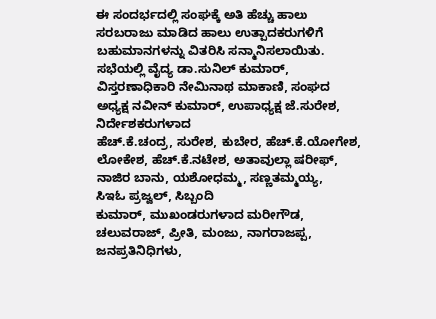ಈ ಸಂದರ್ಭದಲ್ಲಿ ಸಂಘಕ್ಕೆ ಅತಿ ಹೆಚ್ಚು ಹಾಲು ಸರಬರಾಜು ಮಾಡಿದ ಹಾಲು ಉತ್ಪಾದಕರುಗಳಿಗೆ ಬಹುಮಾನಗಳನ್ನು ವಿತರಿಸಿ ಸನ್ಮಾನಿಸಲಾಯಿತು.
ಸಭೆಯಲ್ಲಿ ವೈದ್ಯ ಡಾ.ಸುನಿಲ್ ಕುಮಾರ್, ವಿಸ್ತರಣಾಧಿಕಾರಿ ನೇಮಿನಾಥ ಮಾಕಾಣಿ, ಸಂಘದ ಅಧ್ಯಕ್ಷ ನವೀನ್ ಕುಮಾರ್, ಉಪಾಧ್ಯಕ್ಷ ಜೆ.ಸುರೇಶ, ನಿರ್ದೇಶಕರುಗಳಾದ
ಹೆಚ್.ಕೆ.ಚಂದ್ರ, ಸುರೇಶ, ಕುಬೇರ, ಹೆಚ್.ಕೆ.ಯೋಗೇಶ, ಲೋಕೇಶ, ಹೆಚ್.ಕೆ.ನಟೇಶ, ಅತಾವುಲ್ಲಾ ಷರೀಫ್, ನಾಜಿರ ಬಾನು, ಯಶೋಧಮ್ಮ, ಸಣ್ಣತಮ್ಮಯ್ಯ,
ಸಿಇಓ ಪ್ರಜ್ವಲ್, ಸಿಬ್ಬಂದಿ
ಕುಮಾರ್, ಮುಖಂಡರುಗಳಾದ ಮರೀಗೌಡ, ಚಲುವರಾಜ್, ಪ್ರೀತಿ, ಮಂಜು, ನಾಗರಾಜಪ್ಪ, ಜನಪ್ರತಿನಿಧಿಗಳು,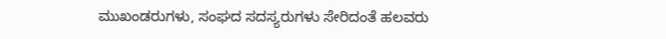ಮುಖಂಡರುಗಳು, ಸಂಘದ ಸದಸ್ಯರುಗಳು ಸೇರಿದಂತೆ ಹಲವರು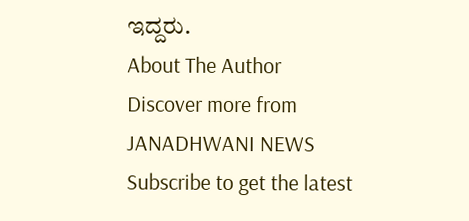ಇದ್ದರು.
About The Author
Discover more from JANADHWANI NEWS
Subscribe to get the latest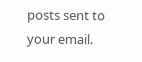posts sent to your email.